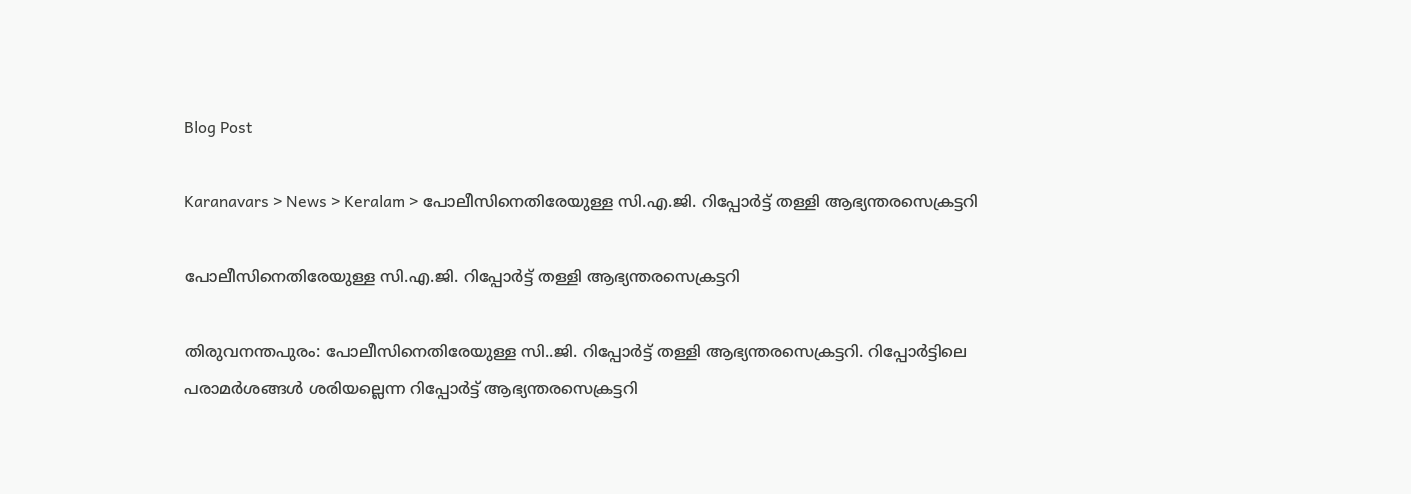Blog Post

Karanavars > News > Keralam > പോലീസിനെതിരേയുള്ള സി.എ.ജി. റിപ്പോര്‍ട്ട് തള്ളി ആഭ്യന്തരസെക്രട്ടറി

പോലീസിനെതിരേയുള്ള സി.എ.ജി. റിപ്പോര്‍ട്ട് തള്ളി ആഭ്യന്തരസെക്രട്ടറി

തിരുവനന്തപുരം: പോലീസിനെതിരേയുള്ള സി..ജി. റിപ്പോര്‍ട്ട് തള്ളി ആഭ്യന്തരസെക്രട്ടറി. റിപ്പോര്‍ട്ടിലെ പരാമര്‍ശങ്ങള്‍ ശരിയല്ലെന്ന റിപ്പോര്‍ട്ട് ആഭ്യന്തരസെക്രട്ടറി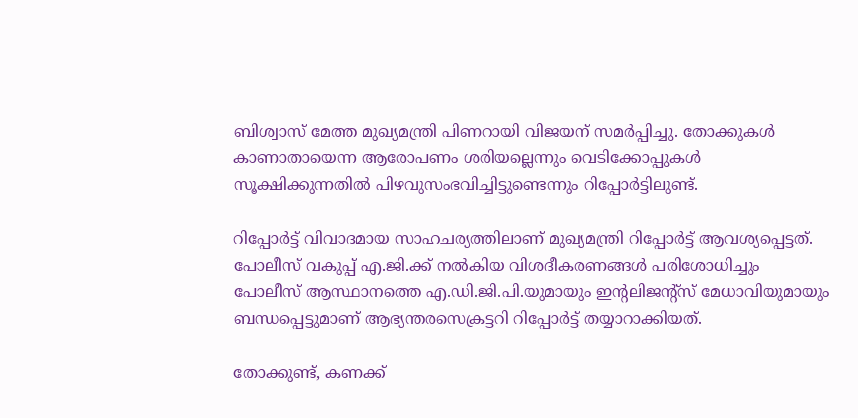ബിശ്വാസ് മേത്ത മുഖ്യമന്ത്രി പിണറായി വിജയന് സമര്‍പ്പിച്ചു. തോക്കുകള്‍ കാണാതായെന്ന ആരോപണം ശരിയല്ലെന്നും വെടിക്കോപ്പുകള്‍ സൂക്ഷിക്കുന്നതില്‍ പിഴവുസംഭവിച്ചിട്ടുണ്ടെന്നും റിപ്പോര്‍ട്ടിലുണ്ട്.

റിപ്പോര്‍ട്ട് വിവാദമായ സാഹചര്യത്തിലാണ് മുഖ്യമന്ത്രി റിപ്പോര്‍ട്ട് ആവശ്യപ്പെട്ടത്. പോലീസ് വകുപ്പ് എ.ജി.ക്ക് നല്‍കിയ വിശദീകരണങ്ങള്‍ പരിശോധിച്ചും പോലീസ് ആസ്ഥാനത്തെ എ.ഡി.ജി.പി.യുമായും ഇന്റലിജന്റ്‌സ് മേധാവിയുമായും ബന്ധപ്പെട്ടുമാണ് ആഭ്യന്തരസെക്രട്ടറി റിപ്പോര്‍ട്ട് തയ്യാറാക്കിയത്.

തോക്കുണ്ട്, കണക്ക്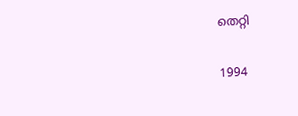തെറ്റി

1994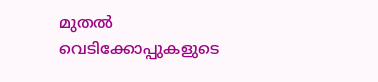മുതല്‍ വെടിക്കോപ്പുകളുടെ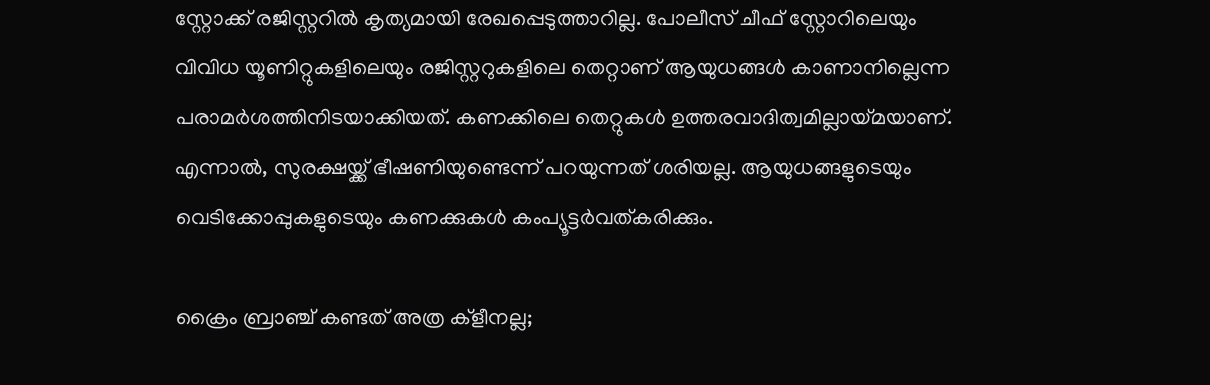സ്റ്റോക്ക് രജിസ്റ്ററില്‍ കൃത്യമായി രേഖപ്പെടുത്താറില്ല. പോലീസ് ചീഫ് സ്റ്റോറിലെയും വിവിധ യൂണിറ്റുകളിലെയും രജിസ്റ്ററുകളിലെ തെറ്റാണ് ആയുധങ്ങള്‍ കാണാനില്ലെന്ന പരാമര്‍ശത്തിനിടയാക്കിയത്. കണക്കിലെ തെറ്റുകള്‍ ഉത്തരവാദിത്വമില്ലായ്മയാണ്. എന്നാല്‍, സുരക്ഷയ്ക്ക് ഭീഷണിയുണ്ടെന്ന് പറയുന്നത് ശരിയല്ല. ആയുധങ്ങളുടെയും വെടിക്കോപ്പുകളുടെയും കണക്കുകള്‍ കംപ്യൂട്ടര്‍വത്കരിക്കും.

ക്രൈം ബ്രാഞ്ച് കണ്ടത് അത്ര ക്ളീനല്ല;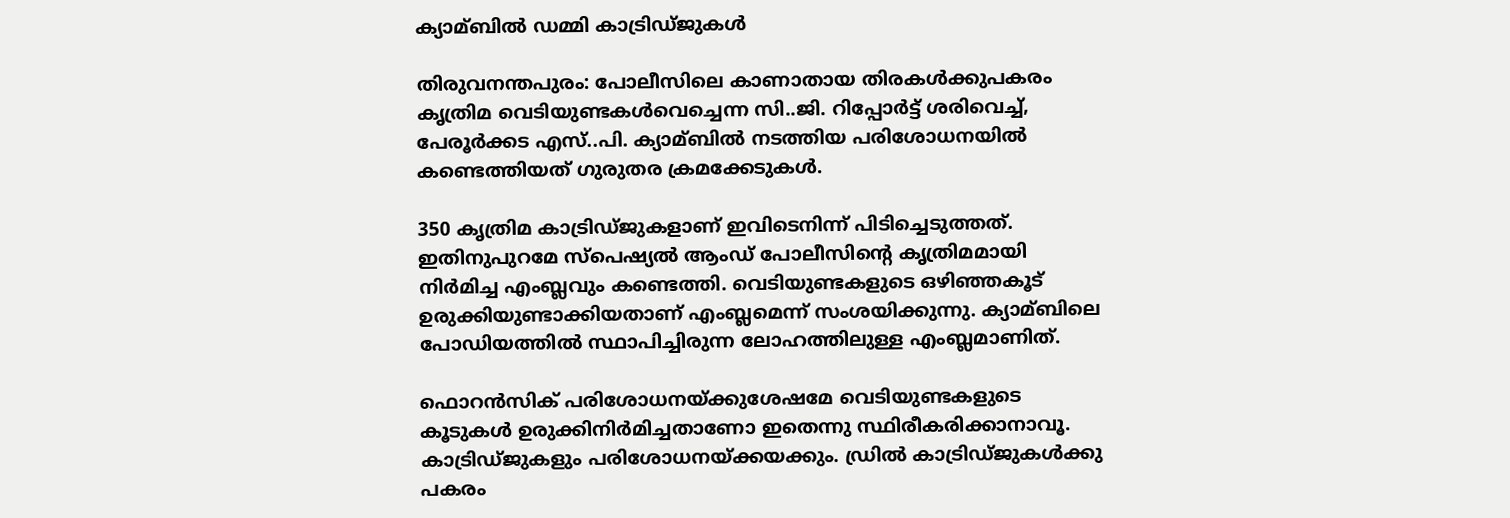ക്യാമ്ബില്‍ ഡമ്മി കാട്രിഡ്ജുകള്‍

തിരുവനന്തപുരം: പോലീസിലെ കാണാതായ തിരകള്‍ക്കുപകരം കൃത്രിമ വെടിയുണ്ടകള്‍വെച്ചെന്ന സി..ജി. റിപ്പോര്‍ട്ട് ശരിവെച്ച്‌, പേരൂര്‍ക്കട എസ്..പി. ക്യാമ്ബില്‍ നടത്തിയ പരിശോധനയില്‍ കണ്ടെത്തിയത് ഗുരുതര ക്രമക്കേടുകള്‍.

350 കൃത്രിമ കാട്രിഡ്ജുകളാണ് ഇവിടെനിന്ന് പിടിച്ചെടുത്തത്. ഇതിനുപുറമേ സ്പെഷ്യല്‍ ആംഡ് പോലീസിന്റെ കൃത്രിമമായി നിര്‍മിച്ച എംബ്ലവും കണ്ടെത്തി. വെടിയുണ്ടകളുടെ ഒഴിഞ്ഞകൂട് ഉരുക്കിയുണ്ടാക്കിയതാണ് എംബ്ലമെന്ന് സംശയിക്കുന്നു. ക്യാമ്ബിലെ പോഡിയത്തില്‍ സ്ഥാപിച്ചിരുന്ന ലോഹത്തിലുള്ള എംബ്ലമാണിത്.

ഫൊറന്‍സിക് പരിശോധനയ്ക്കുശേഷമേ വെടിയുണ്ടകളുടെ കൂടുകള്‍ ഉരുക്കിനിര്‍മിച്ചതാണോ ഇതെന്നു സ്ഥിരീകരിക്കാനാവൂ. കാട്രിഡ്ജുകളും പരിശോധനയ്ക്കയക്കും. ഡ്രില്‍ കാട്രിഡ്ജുകള്‍ക്കു പകരം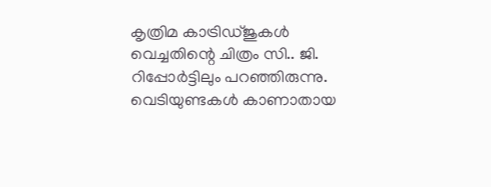കൃത്രിമ കാട്രിഡ്ജുകള്‍ വെച്ചതിന്റെ ചിത്രം സി.. ജി. റിപ്പോര്‍ട്ടിലും പറഞ്ഞിരുന്നു. വെടിയുണ്ടകള്‍ കാണാതായ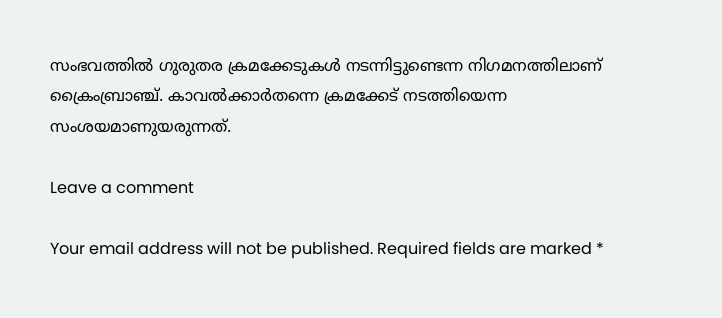സംഭവത്തില്‍ ഗുരുതര ക്രമക്കേടുകള്‍ നടന്നിട്ടുണ്ടെന്ന നിഗമനത്തിലാണ്‌ ക്രൈംബ്രാഞ്ച്. കാവല്‍ക്കാര്‍തന്നെ ക്രമക്കേട് നടത്തിയെന്ന സംശയമാണുയരുന്നത്.

Leave a comment

Your email address will not be published. Required fields are marked *